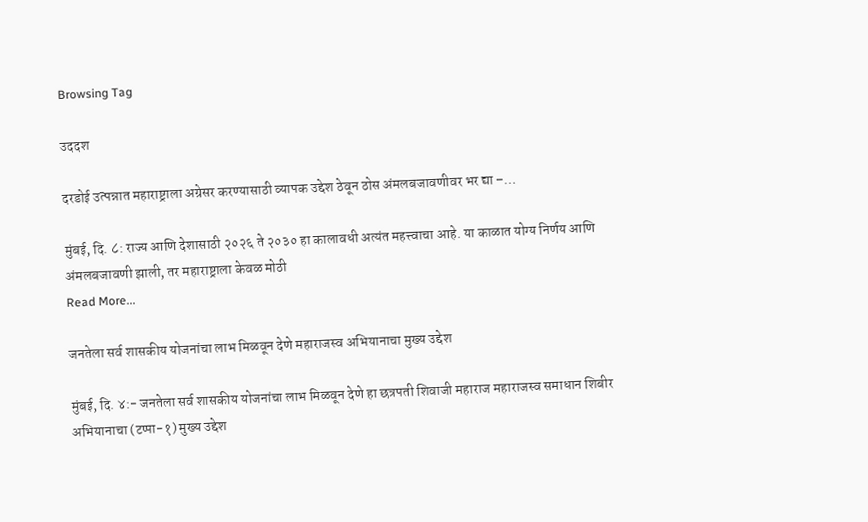Browsing Tag

उददश

दरडोई उत्पन्नात महाराष्ट्राला अग्रेसर करण्यासाठी व्यापक उद्देश ठेवून ठोस अंमलबजावणीवर भर द्या –…

मुंबई, दि. ८: राज्य आणि देशासाठी २०२६ ते २०३० हा कालावधी अत्यंत महत्त्वाचा आहे. या काळात योग्य निर्णय आणि अंमलबजावणी झाली, तर महाराष्ट्राला केवळ मोठी
Read More...

जनतेला सर्व शासकीय योजनांचा लाभ मिळवून देणे महाराजस्व अभियानाचा मुख्य उद्देश

मुंबई, दि. ४:- जनतेला सर्व शासकीय योजनांचा लाभ मिळवून देणे हा छत्रपती शिवाजी महाराज महाराजस्व समाधान शिबीर अभियानाचा (टप्पा-१) मुख्य उद्देश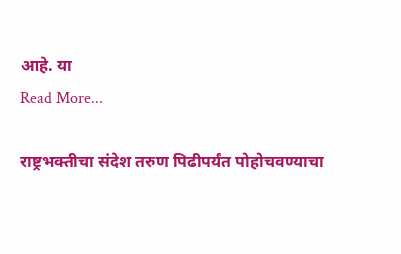आहे. या
Read More...

राष्ट्रभक्तीचा संदेश तरुण पिढीपर्यंत पोहोचवण्याचा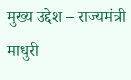मुख्य उद्देश – राज्यमंत्री माधुरी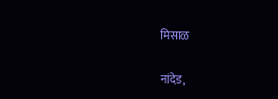मिसाळ

नांदेड,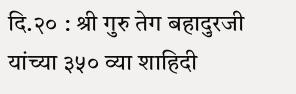दि.२० : श्री गुरु तेग बहादुरजी यांच्या ३५० व्या शाहिदी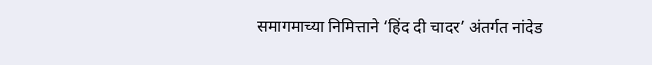समागमाच्या निमित्ताने ‘हिंद दी चादर’ अंतर्गत नांदेड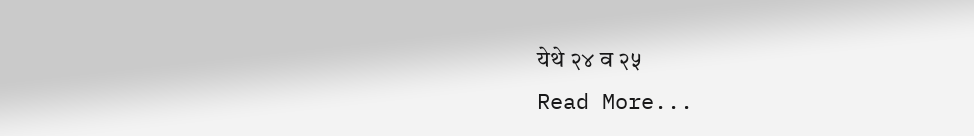येथे २४ व २५
Read More...